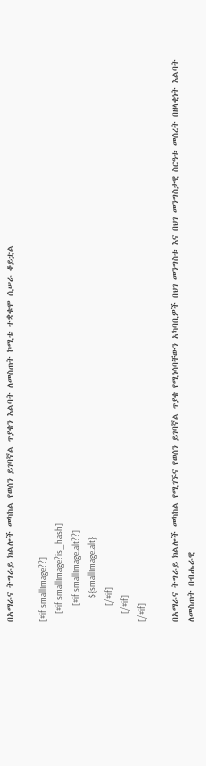በአማራና ትግራይ ክልሎች መካከል የወሰን ይገባኛል ጥያቄን እልባት ለመስጠት ኮሚቴ ተቋቁሞ ሲሠራ ቆይቷል

[#if smallImage??]
    [#if smallImage?is_hash]
        [#if smallImage.alt??]
            ${smallImage.alt}
        [/#if]
    [/#if]
[/#if]

በአማራና ትግራይ ክልሎች መካከል የሚገኙና የወሰን ይገባኛል ጥያቄ የሚነሳባቸውን አካባቢዎች በህገ መንግስቱ እና በህገ መንግስታዊ ስርዓቱ መሰረት በዘላቂነት እልባት ለመስጠት በብሔራዊ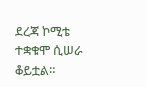ደረጃ ኮሚቴ ተቋቁሞ ሲሠራ ቆይቷል።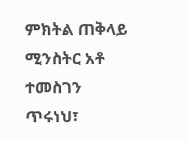ምክትል ጠቅላይ ሚንስትር አቶ ተመስገን ጥሩነህ፣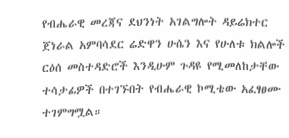የብሔራዊ መረጃና ደህንነት አገልግሎት ዳይሬክተር ጀነራል አምባሳደር ሬድዋን ሁሴን እና የሁለቱ ክልሎች ርዕሰ መስተዳድሮች እንዲሁም ጉዳዩ የሚመለከታቸው ተሳታፊዎች በተገኙበት የብሔራዊ ኮሚቴው አፈፃፀሙ ተገምግሟል።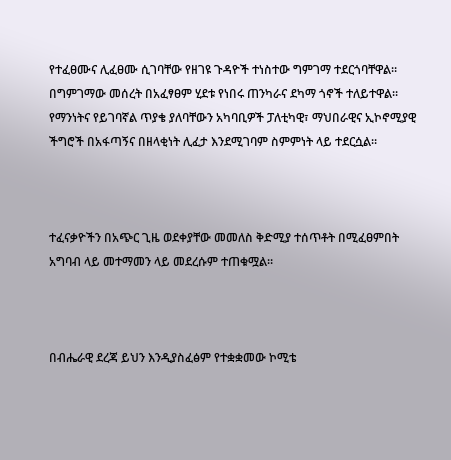የተፈፀሙና ሊፈፀሙ ሲገባቸው የዘገዩ ጉዳዮች ተነስተው ግምገማ ተደርጎባቸዋል። በግምገማው መሰረት በአፈፃፀም ሂደቱ የነበሩ ጠንካራና ደካማ ጎኖች ተለይተዋል። የማንነትና የይገባኛል ጥያቄ ያለባቸውን አካባቢዎች ፓለቲካዊ፣ ማህበራዊና ኢኮኖሚያዊ ችግሮች በአፋጣኝና በዘላቂነት ሊፈታ እንደሚገባም ስምምነት ላይ ተደርሷል።



ተፈናቃዮችን በአጭር ጊዜ ወደቀያቸው መመለስ ቅድሚያ ተሰጥቶት በሚፈፀምበት አግባብ ላይ መተማመን ላይ መደረሱም ተጠቁሟል።



በብሔራዊ ደረጃ ይህን እንዲያስፈፅም የተቋቋመው ኮሚቴ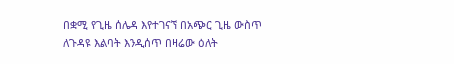በቋሚ የጊዜ ሰሌዳ እየተገናኘ በአጭር ጊዜ ውስጥ ለጉዳዩ እልባት እንዲሰጥ በዛሬው ዕለት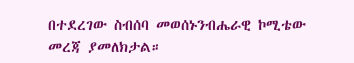በተደረገው ስብሰባ መወሰኑንብሔራዊ ኮሚቴው መረጃ ያመለክታል።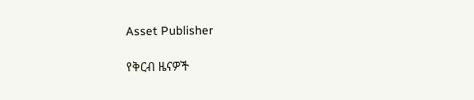Asset Publisher

የቅርብ ዜናዎች